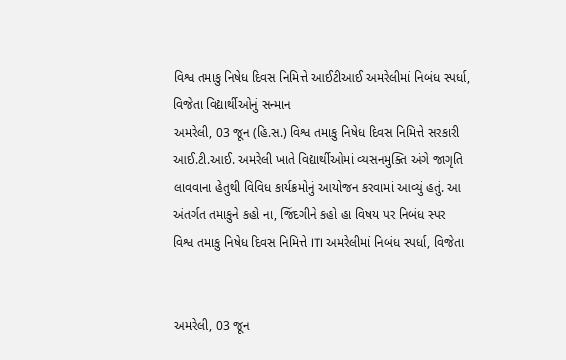વિશ્વ તમાકુ નિષેધ દિવસ નિમિત્તે આઈટીઆઈ અમરેલીમાં નિબંધ સ્પર્ધા, વિજેતા વિદ્યાર્થીઓનું સન્માન
અમરેલી, 03 જૂન (હિ.સ.) વિશ્વ તમાકુ નિષેધ દિવસ નિમિત્તે સરકારી આઈ.ટી.આઈ. અમરેલી ખાતે વિદ્યાર્થીઓમાં વ્યસનમુક્તિ અંગે જાગૃતિ લાવવાના હેતુથી વિવિધ કાર્યક્રમોનું આયોજન કરવામાં આવ્યું હતું. આ અંતર્ગત તમાકુને કહો ના, જિંદગીને કહો હા વિષય પર નિબંધ સ્પર
વિશ્વ તમાકુ નિષેધ દિવસ નિમિત્તે ITI અમરેલીમાં નિબંધ સ્પર્ધા, વિજેતા


અમરેલી, 03 જૂન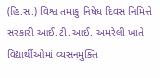(હિ.સ.) વિશ્વ તમાકુ નિષેધ દિવસ નિમિત્તે સરકારી આઈ.ટી.આઈ. અમરેલી ખાતે વિદ્યાર્થીઓમાં વ્યસનમુક્તિ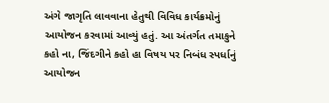અંગે જાગૃતિ લાવવાના હેતુથી વિવિધ કાર્યક્રમોનું આયોજન કરવામાં આવ્યું હતું. આ અંતર્ગત તમાકુને કહો ના, જિંદગીને કહો હા વિષય પર નિબંધ સ્પર્ધાનું આયોજન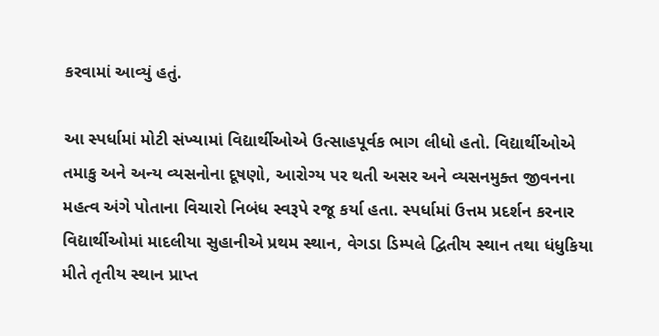કરવામાં આવ્યું હતું.

આ સ્પર્ધામાં મોટી સંખ્યામાં વિદ્યાર્થીઓએ ઉત્સાહપૂર્વક ભાગ લીધો હતો. વિદ્યાર્થીઓએ તમાકુ અને અન્ય વ્યસનોના દૂષણો, આરોગ્ય પર થતી અસર અને વ્યસનમુક્ત જીવનના મહત્વ અંગે પોતાના વિચારો નિબંધ સ્વરૂપે રજૂ કર્યા હતા. સ્પર્ધામાં ઉત્તમ પ્રદર્શન કરનાર વિદ્યાર્થીઓમાં માદલીયા સુહાનીએ પ્રથમ સ્થાન, વેગડા ડિમ્પલે દ્વિતીય સ્થાન તથા ધંધુકિયા મીતે તૃતીય સ્થાન પ્રાપ્ત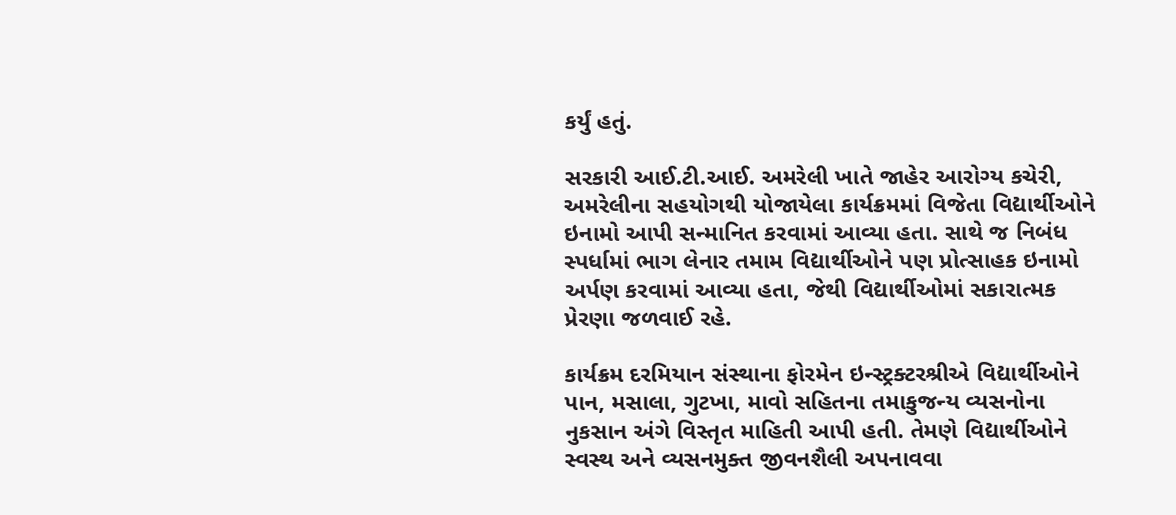કર્યું હતું.

સરકારી આઈ.ટી.આઈ. અમરેલી ખાતે જાહેર આરોગ્ય કચેરી, અમરેલીના સહયોગથી યોજાયેલા કાર્યક્રમમાં વિજેતા વિદ્યાર્થીઓને ઇનામો આપી સન્માનિત કરવામાં આવ્યા હતા. સાથે જ નિબંધ સ્પર્ધામાં ભાગ લેનાર તમામ વિદ્યાર્થીઓને પણ પ્રોત્સાહક ઇનામો અર્પણ કરવામાં આવ્યા હતા, જેથી વિદ્યાર્થીઓમાં સકારાત્મક પ્રેરણા જળવાઈ રહે.

કાર્યક્રમ દરમિયાન સંસ્થાના ફોરમેન ઇન્સ્ટ્રક્ટરશ્રીએ વિદ્યાર્થીઓને પાન, મસાલા, ગુટખા, માવો સહિતના તમાકુજન્ય વ્યસનોના નુકસાન અંગે વિસ્તૃત માહિતી આપી હતી. તેમણે વિદ્યાર્થીઓને સ્વસ્થ અને વ્યસનમુક્ત જીવનશૈલી અપનાવવા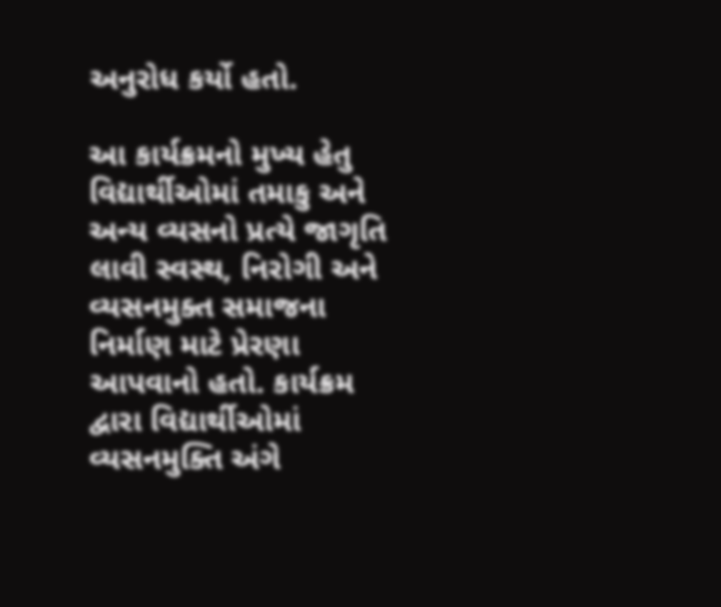અનુરોધ કર્યો હતો.

આ કાર્યક્રમનો મુખ્ય હેતુ વિદ્યાર્થીઓમાં તમાકુ અને અન્ય વ્યસનો પ્રત્યે જાગૃતિ લાવી સ્વસ્થ, નિરોગી અને વ્યસનમુક્ત સમાજના નિર્માણ માટે પ્રેરણા આપવાનો હતો. કાર્યક્રમ દ્વારા વિદ્યાર્થીઓમાં વ્યસનમુક્તિ અંગે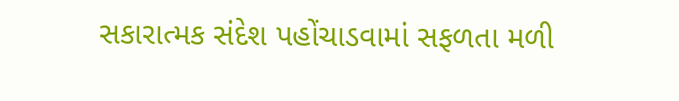સકારાત્મક સંદેશ પહોંચાડવામાં સફળતા મળી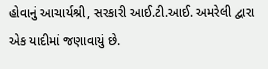હોવાનું આચાર્યશ્રી, સરકારી આઈ.ટી.આઈ. અમરેલી દ્વારા એક યાદીમાં જણાવાયું છે.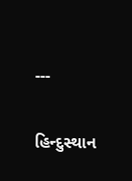---

હિન્દુસ્થાન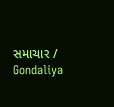સમાચાર / Gondaliya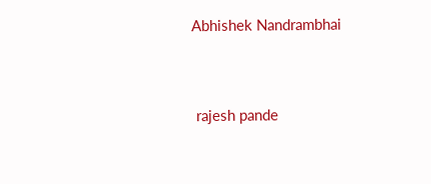Abhishek Nandrambhai


 rajesh pande